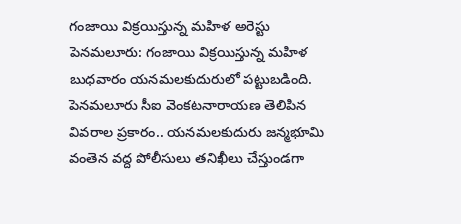గంజాయి విక్రయిస్తున్న మహిళ అరెస్టు
పెనమలూరు: గంజాయి విక్రయిస్తున్న మహిళ బుధవారం యనమలకుదురులో పట్టుబడింది. పెనమలూరు సీఐ వెంకటనారాయణ తెలిపిన వివరాల ప్రకారం.. యనమలకుదురు జన్మభూమి వంతెన వద్ద పోలీసులు తనిఖీలు చేస్తుండగా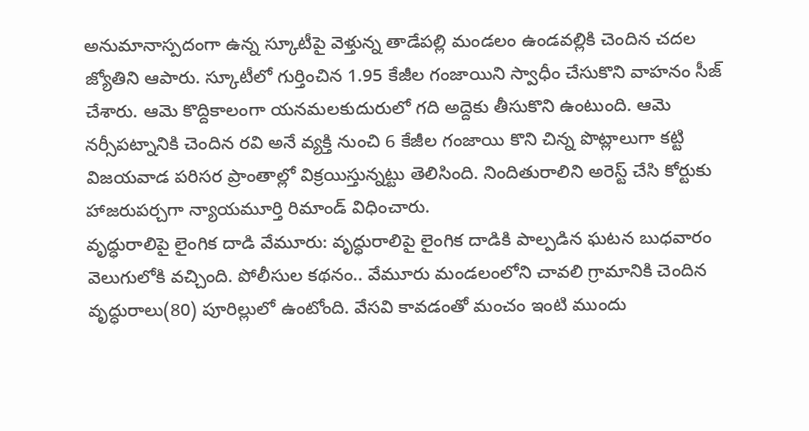అనుమానాస్పదంగా ఉన్న స్కూటీపై వెళ్తున్న తాడేపల్లి మండలం ఉండవల్లికి చెందిన చదల జ్యోతిని ఆపారు. స్కూటీలో గుర్తించిన 1.95 కేజీల గంజాయిని స్వాధీం చేసుకొని వాహనం సీజ్ చేశారు. ఆమె కొద్దికాలంగా యనమలకుదురులో గది అద్దెకు తీసుకొని ఉంటుంది. ఆమె నర్సీపట్నానికి చెందిన రవి అనే వ్యక్తి నుంచి 6 కేజీల గంజాయి కొని చిన్న పొట్లాలుగా కట్టి విజయవాడ పరిసర ప్రాంతాల్లో విక్రయిస్తున్నట్టు తెలిసింది. నిందితురాలిని అరెస్ట్ చేసి కోర్టుకు హాజరుపర్చగా న్యాయమూర్తి రిమాండ్ విధించారు.
వృద్ధురాలిపై లైంగిక దాడి వేమూరు: వృద్ధురాలిపై లైంగిక దాడికి పాల్పడిన ఘటన బుధవారం వెలుగులోకి వచ్చింది. పోలీసుల కథనం.. వేమూరు మండలంలోని చావలి గ్రామానికి చెందిన వృద్ధురాలు(80) పూరిల్లులో ఉంటోంది. వేసవి కావడంతో మంచం ఇంటి ముందు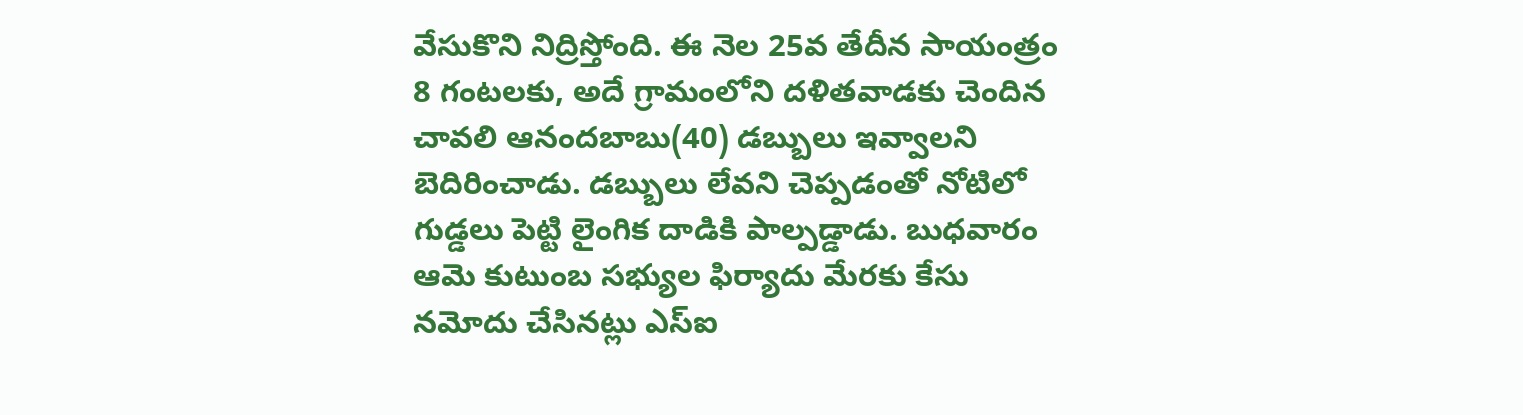వేసుకొని నిద్రిస్తోంది. ఈ నెల 25వ తేదీన సాయంత్రం 8 గంటలకు, అదే గ్రామంలోని దళితవాడకు చెందిన చావలి ఆనందబాబు(40) డబ్బులు ఇవ్వాలని బెదిరించాడు. డబ్బులు లేవని చెప్పడంతో నోటిలో గుడ్డలు పెట్టి లైంగిక దాడికి పాల్పడ్డాడు. బుధవారం ఆమె కుటుంబ సభ్యుల ఫిర్యాదు మేరకు కేసు నమోదు చేసినట్లు ఎస్ఐ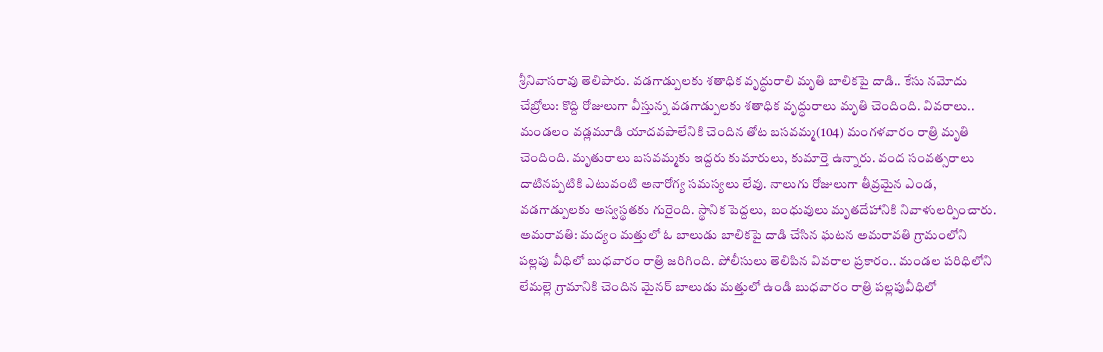శ్రీనివాసరావు తెలిపారు. వడగాడ్పులకు శతాధిక వృద్ధురాలి మృతి బాలికపై దాడి.. కేసు నమోదు
చేబ్రోలు: కొద్ది రోజులుగా వీస్తున్న వడగాడ్పులకు శతాధిక వృద్ధురాలు మృతి చెందింది. వివరాలు.. మండలం వడ్లమూడి యాదవపాలేనికి చెందిన తోట బసవమ్మ(104) మంగళవారం రాత్రి మృతి చెందింది. మృతురాలు బసవమ్మకు ఇద్దరు కుమారులు, కుమార్తె ఉన్నారు. వంద సంవత్సరాలు దాటినప్పటికి ఎటువంటి అనారోగ్య సమస్యలు లేవు. నాలుగు రోజులుగా తీవ్రమైన ఎండ, వడగాడ్పులకు అస్వస్థతకు గురైంది. స్థానిక పెద్దలు, బంధువులు మృతదేహానికి నివాళులర్పించారు.
అమరావతి: మద్యం మత్తులో ఓ బాలుడు బాలికపై దాడి చేసిన ఘటన అమరావతి గ్రామంలోని పల్లపు వీధిలో బుధవారం రాత్రి జరిగింది. పోలీసులు తెలిపిన వివరాల ప్రకారం.. మండల పరిధిలోని లేమల్లె గ్రామానికి చెందిన మైనర్ బాలుడు మత్తులో ఉండి బుధవారం రాత్రి పల్లపువీధిలో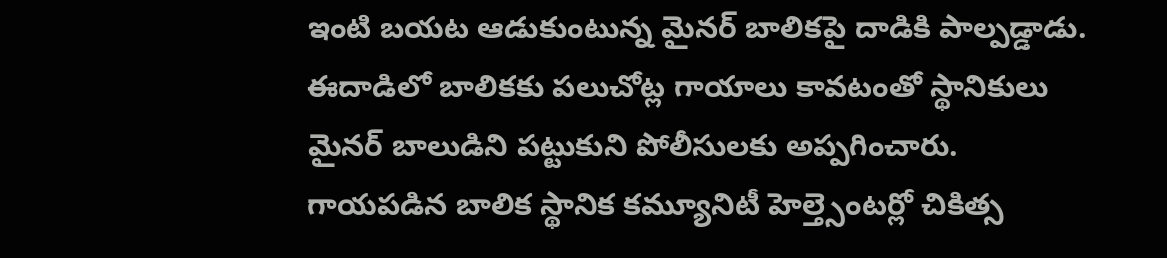ఇంటి బయట ఆడుకుంటున్న మైనర్ బాలికపై దాడికి పాల్పడ్డాడు. ఈదాడిలో బాలికకు పలుచోట్ల గాయాలు కావటంతో స్థానికులు మైనర్ బాలుడిని పట్టుకుని పోలీసులకు అప్పగించారు. గాయపడిన బాలిక స్థానిక కమ్యూనిటీ హెల్త్సెంటర్లో చికిత్స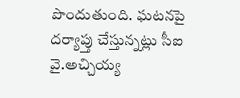పొందుతుంది. ఘటనపై దర్యాప్తు చేస్తున్నట్లు సీఐ వై.అచ్చియ్య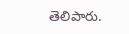తెలిపారు.